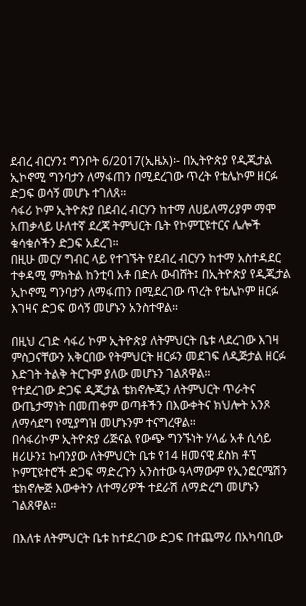ደብረ ብርሃን፤ ግንቦት 6/2017(ኢዜአ)፡- በኢትዮጵያ የዲጂታል ኢኮኖሚ ግንባታን ለማፋጠን በሚደረገው ጥረት የቴሌኮም ዘርፉ ድጋፍ ወሳኝ መሆኑ ተገለጸ።
ሳፋሪ ኮም ኢትዮጵያ በደብረ ብርሃን ከተማ ለሀይለማሪያም ማሞ አጠቃላይ ሁለተኛ ደረጃ ትምህርት ቤት የኮምፒዩተርና ሌሎች ቁሳቁሶችን ድጋፍ አደረገ።
በዚሁ መርሃ ግብር ላይ የተገኙት የደብረ ብርሃን ከተማ አስተዳደር ተቀዳሚ ምክትል ከንቲባ አቶ በድሉ ውብሸት፤ በኢትዮጵያ የዲጂታል ኢኮኖሚ ግንባታን ለማፋጠን በሚደረገው ጥረት የቴሌኮም ዘርፉ እገዛና ድጋፍ ወሳኝ መሆኑን አንስተዋል።

በዚህ ረገድ ሳፋሪ ኮም ኢትዮጵያ ለትምህርት ቤቱ ላደረገው እገዛ ምስጋናቸውን አቅርበው የትምህርት ዘርፉን መደገፍ ለዲጅታል ዘርፉ እድገት ትልቅ ትርጉም ያለው መሆኑን ገልጸዋል።
የተደረገው ድጋፍ ዲጂታል ቴክኖሎጂን ለትምህርት ጥራትና ውጤታማነት በመጠቀም ወጣቶችን በእውቀትና ክህሎት አንጾ ለማሳደግ የሚያግዝ መሆኑንም ተናግረዋል።
በሳፋሪኮም ኢትዮጵያ ሪጅናል የውጭ ግንኙነት ሃላፊ አቶ ሲሳይ ዘሪሁን፤ ኩባንያው ለትምህርት ቤቱ የ14 ዘመናዊ ደስክ ቶፕ ኮምፒዩተሮች ድጋፍ ማድረጉን አንስተው ዓላማውም የኢንፎርሜሽን ቴክኖሎጅ እውቀትን ለተማሪዎች ተደራሽ ለማድረግ መሆኑን ገልጸዋል።

በእለቱ ለትምህርት ቤቱ ከተደረገው ድጋፍ በተጨማሪ በአካባቢው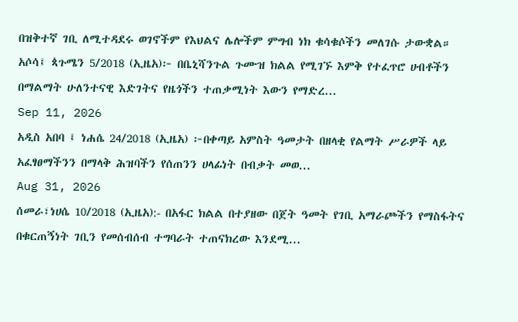በዝቅተኛ ገቢ ለሚተዳደሩ ወገኖችም የእህልና ሌሎችም ምግብ ነክ ቁሳቁሶችን መለገሱ ታውቋል።
አሶሳ፤ ጳጉሜን 5/2018 (ኢዜአ)፦ በቤኒሻንጉል ጉሙዝ ክልል የሚገኙ እምቅ የተፈጥሮ ሀብቶችን በማልማት ሁለንተናዊ እድገትና የዜጎችን ተጠቃሚነት እውን የማድረ...
Sep 11, 2026
አዲስ አበባ ፤ ነሐሴ 24/2018 (ኢዜአ) ፦በቀጣይ አምስት ዓመታት በዘላቂ የልማት ሥራዎች ላይ አፈፃፀማችንን በማላቅ ሕዝባችን የሰጠንን ሀላፊነት በብቃት መወ...
Aug 31, 2026
ሰመራ፣ነሀሴ 10/2018 (ኢዜአ):- በአፋር ክልል በተያዘው በጀት ዓመት የገቢ አማራጮችን የማስፋትና በቁርጠኝነት ገቢን የመሰብሰብ ተግባራት ተጠናክረው እንደሚ...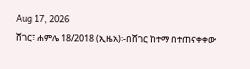Aug 17, 2026
ሸገር፣ ሐምሌ 18/2018 (ኢዜአ)፡-በሸገር ከተማ በተጠናቀቀው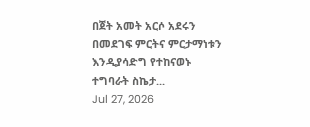በጀት አመት አርሶ አደሩን በመደገፍ ምርትና ምርታማነቱን እንዲያሳድግ የተከናወኑ ተግባራት ስኬታ...
Jul 27, 2026